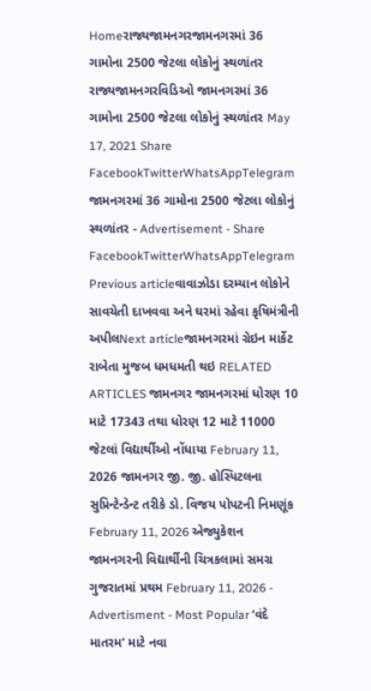Homeરાજ્યજામનગરજામનગરમાં 36 ગામોના 2500 જેટલા લોકોનું સ્થળાંતર રાજ્યજામનગરવિડિઓ જામનગરમાં 36 ગામોના 2500 જેટલા લોકોનું સ્થળાંતર May 17, 2021 Share FacebookTwitterWhatsAppTelegram જામનગરમાં 36 ગામોના 2500 જેટલા લોકોનું સ્થળાંતર - Advertisement - Share FacebookTwitterWhatsAppTelegram Previous articleવાવાઝોડા દરમ્યાન લોકોને સાવચેતી દાખવવા અને ઘરમાં રહેવા કૃષિમંત્રીની અપીલNext articleજામનગરમાં ગ્રેઇન માર્કેટ રાબેતા મુજબ ધમધમતી થઇ RELATED ARTICLES જામનગર જામનગરમાં ધોરણ 10 માટે 17343 તથા ધોરણ 12 માટે 11000 જેટલાં વિદ્યાર્થીઓ નોંધાયા February 11, 2026 જામનગર જી. જી. હોસ્પિટલના સુપ્રિન્ટેન્ડેન્ટ તરીકે ડો. વિજય પોપટની નિમણૂંક February 11, 2026 એજ્યુકેશન જામનગરની વિદ્યાર્થીની ચિત્રકલામાં સમગ્ર ગુજરાતમાં પ્રથમ February 11, 2026 - Advertisment - Most Popular ‘વંદે માતરમ’ માટે નવા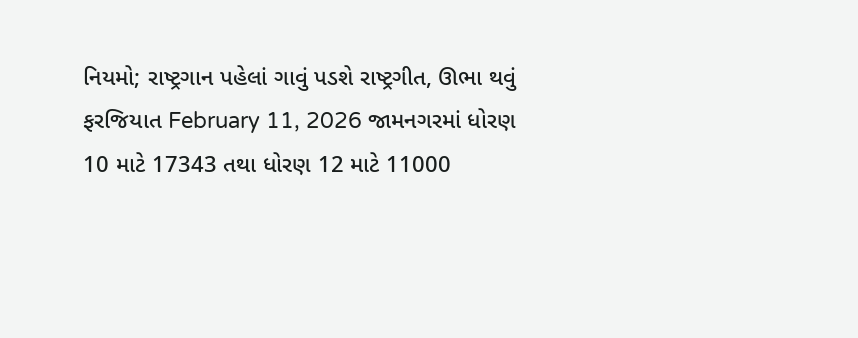નિયમો; રાષ્ટ્રગાન પહેલાં ગાવું પડશે રાષ્ટ્રગીત, ઊભા થવું ફરજિયાત February 11, 2026 જામનગરમાં ધોરણ 10 માટે 17343 તથા ધોરણ 12 માટે 11000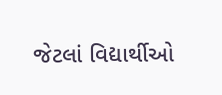જેટલાં વિદ્યાર્થીઓ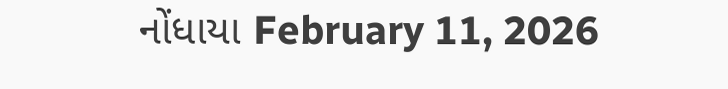નોંધાયા February 11, 2026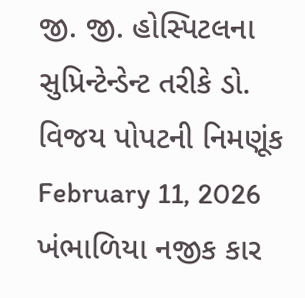જી. જી. હોસ્પિટલના સુપ્રિન્ટેન્ડેન્ટ તરીકે ડો. વિજય પોપટની નિમણૂંક February 11, 2026 ખંભાળિયા નજીક કાર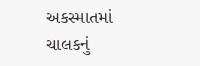અકસ્માતમાં ચાલકનું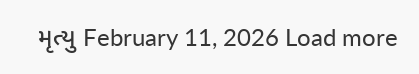મૃત્યુ February 11, 2026 Load more